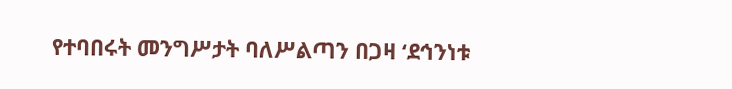የተባበሩት መንግሥታት ባለሥልጣን በጋዛ ‘ደኅንነቱ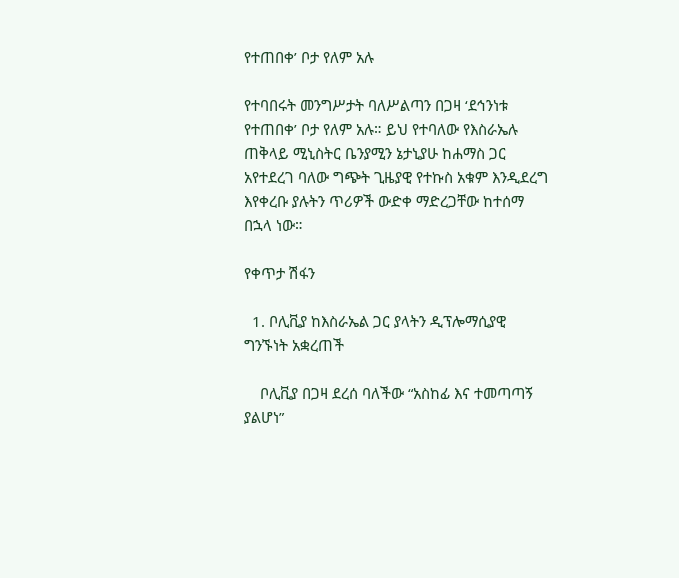የተጠበቀ’ ቦታ የለም አሉ

የተባበሩት መንግሥታት ባለሥልጣን በጋዛ ‘ደኅንነቱ የተጠበቀ’ ቦታ የለም አሉ። ይህ የተባለው የእስራኤሉ ጠቅላይ ሚኒስትር ቤንያሚን ኔታኒያሁ ከሐማስ ጋር አየተደረገ ባለው ግጭት ጊዜያዊ የተኩስ አቁም እንዲደረግ እየቀረቡ ያሉትን ጥሪዎች ውድቀ ማድረጋቸው ከተሰማ በኋላ ነው።

የቀጥታ ሽፋን

  1. ቦሊቪያ ከእስራኤል ጋር ያላትን ዲፕሎማሲያዊ ግንኙነት አቋረጠች

    ቦሊቪያ በጋዛ ደረሰ ባለችው “አስከፊ እና ተመጣጣኝ ያልሆነ”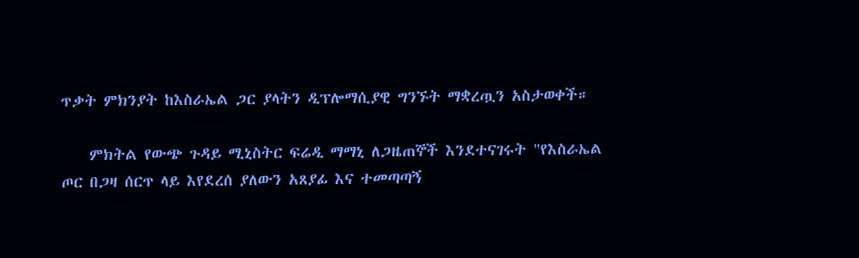ጥቃት ምክንያት ከእስራኤል ጋር ያላትን ዲፕሎማሲያዊ ግንኙት ማቋረጧን አስታወቀች።

    ምክትል የውጭ ጉዳይ ሚኒስትር ፍሬዲ ማማኒ ለጋዜጠኞች እንደተናገሩት "የእስራኤል ጦር በጋዛ ሰርጥ ላይ እየደረሰ ያለውን አጸያፊ እና ተመጣጣኝ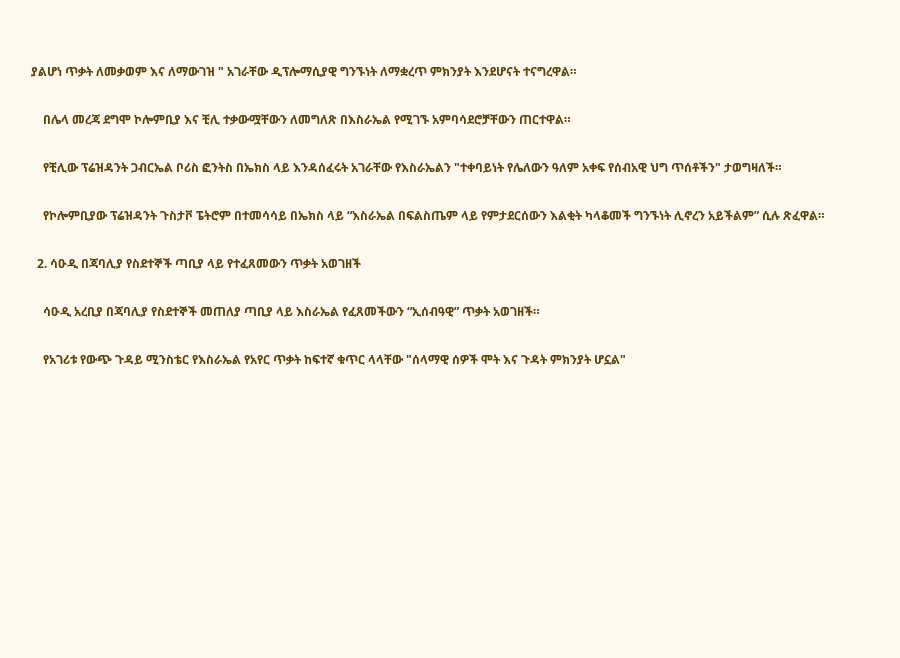ያልሆነ ጥቃት ለመቃወም እና ለማውገዝ " አገራቸው ዲፕሎማሲያዊ ግንኙነት ለማቋረጥ ምክንያት እንደሆናት ተናግረዋል።

    በሌላ መረጃ ደግሞ ኮሎምቢያ እና ቺሊ ተቃውሟቸውን ለመግለጽ በእስራኤል የሚገኙ አምባሳደሮቻቸውን ጠርተዋል።

    የቺሊው ፕሬዝዳንት ጋብርኤል ቦሪስ ፎንትስ በኤክስ ላይ እንዳሰፈሩት አገራቸው የእስራኤልን "ተቀባይነት የሌለውን ዓለም አቀፍ የሰብአዊ ህግ ጥሰቶችን" ታወግዛለች።

    የኮሎምቢያው ፕሬዝዳንት ጉስታቮ ፔትሮም በተመሳሳይ በኤክስ ላይ “እስራኤል በፍልስጤም ላይ የምታደርሰውን እልቂት ካላቆመች ግንኙነት ሊኖረን አይችልም” ሲሉ ጽፈዋል።

  2. ሳዑዲ በጃባሊያ የስደተኞች ጣቢያ ላይ የተፈጸመውን ጥቃት አወገዘች

    ሳዑዲ አረቢያ በጃባሊያ የስደተኞች መጠለያ ጣቢያ ላይ እስራኤል የፈጸመችውን “ኢሰብዓዊ” ጥቃት አወገዘች።

    የአገሪቱ የውጭ ጉዳይ ሚንስቴር የእስራኤል የአየር ጥቃት ከፍተኛ ቁጥር ላላቸው "ሰላማዊ ሰዎች ሞት እና ጉዳት ምክንያት ሆኗል"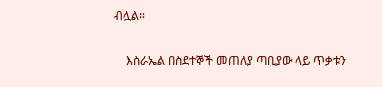ብሏል።

    እስራኤል በስደተኞች መጠለያ ጣቢያው ላይ ጥቃቱን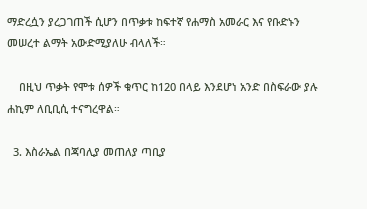ማድረሷን ያረጋገጠች ሲሆን በጥቃቱ ከፍተኛ የሐማስ አመራር እና የቡድኑን መሠረተ ልማት አውድሚያለሁ ብላለች።

    በዚህ ጥቃት የሞቱ ሰዎች ቁጥር ከ120 በላይ እንደሆነ አንድ በስፍራው ያሉ ሐኪም ለቢቢሲ ተናግረዋል።

  3. እስራኤል በጃባሊያ መጠለያ ጣቢያ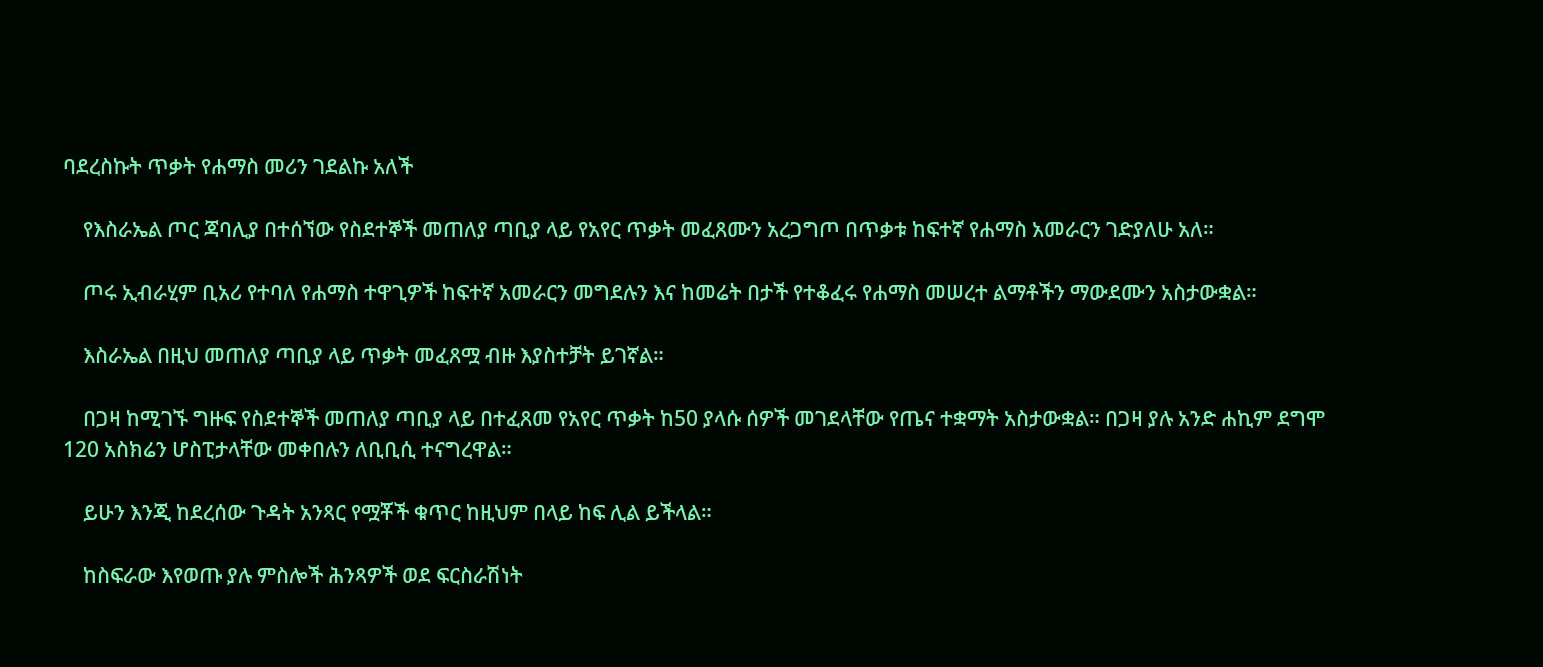ባደረስኩት ጥቃት የሐማስ መሪን ገደልኩ አለች

    የእስራኤል ጦር ጃባሊያ በተሰኘው የስደተኞች መጠለያ ጣቢያ ላይ የአየር ጥቃት መፈጸሙን አረጋግጦ በጥቃቱ ከፍተኛ የሐማስ አመራርን ገድያለሁ አለ።

    ጦሩ ኢብራሂም ቢአሪ የተባለ የሐማስ ተዋጊዎች ከፍተኛ አመራርን መግደሉን እና ከመሬት በታች የተቆፈሩ የሐማስ መሠረተ ልማቶችን ማውደሙን አስታውቋል።

    እስራኤል በዚህ መጠለያ ጣቢያ ላይ ጥቃት መፈጸሟ ብዙ እያስተቻት ይገኛል።

    በጋዛ ከሚገኙ ግዙፍ የስደተኞች መጠለያ ጣቢያ ላይ በተፈጸመ የአየር ጥቃት ከ50 ያላሱ ሰዎች መገደላቸው የጤና ተቋማት አስታውቋል። በጋዛ ያሉ አንድ ሐኪም ደግሞ 120 አስክሬን ሆስፒታላቸው መቀበሉን ለቢቢሲ ተናግረዋል።

    ይሁን እንጂ ከደረሰው ጉዳት አንጻር የሟቾች ቁጥር ከዚህም በላይ ከፍ ሊል ይችላል።

    ከስፍራው እየወጡ ያሉ ምስሎች ሕንጻዎች ወደ ፍርስራሽነት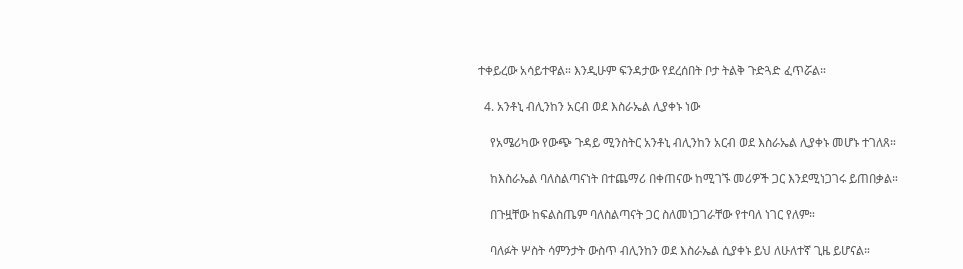ተቀይረው አሳይተዋል። እንዲሁም ፍንዳታው የደረሰበት ቦታ ትልቅ ጉድጓድ ፈጥሯል።

  4. አንቶኒ ብሊንከን አርብ ወደ እስራኤል ሊያቀኑ ነው

    የአሜሪካው የውጭ ጉዳይ ሚንስትር አንቶኒ ብሊንከን አርብ ወደ እስራኤል ሊያቀኑ መሆኑ ተገለጸ።

    ከእስራኤል ባለስልጣናነት በተጨማሪ በቀጠናው ከሚገኙ መሪዎች ጋር እንደሚነጋገሩ ይጠበቃል።

    በጉዟቸው ከፍልስጤም ባለስልጣናት ጋር ስለመነጋገራቸው የተባለ ነገር የለም።

    ባለፉት ሦስት ሳምንታት ውስጥ ብሊንከን ወደ እስራኤል ሲያቀኑ ይህ ለሁለተኛ ጊዜ ይሆናል።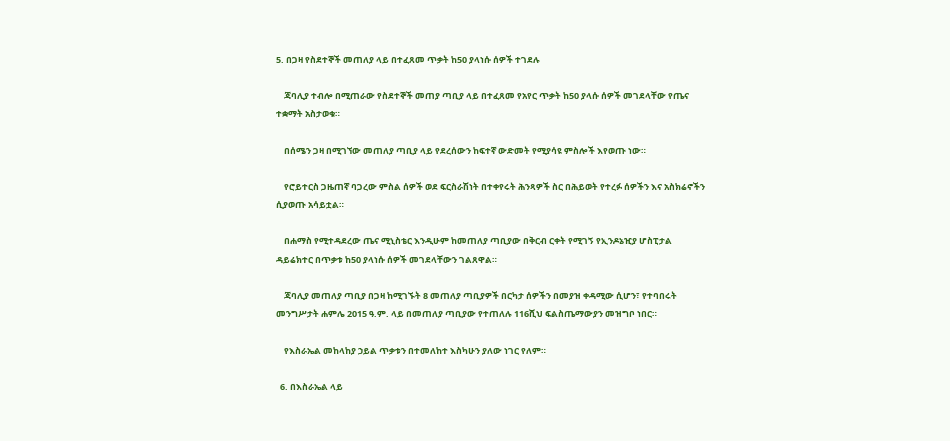5. በጋዛ የስደተኞች መጠለያ ላይ በተፈጸመ ጥቃት ከ50 ያላነሱ ሰዎች ተገደሉ

    ጃባሊያ ተብሎ በሚጠራው የስደተኞች መጠያ ጣቢያ ላይ በተፈጸመ የአየር ጥቃት ከ50 ያላሱ ሰዎች መገደላቸው የጤና ተቋማት አስታወቁ።

    በሰሜን ጋዛ በሚገኘው መጠለያ ጣቢያ ላይ የደረሰውን ከፍተኛ ውድመት የሚያሳዩ ምስሎች እየወጡ ነው።

    የሮይተርስ ጋዜጠኛ ባጋረው ምስል ሰዎች ወደ ፍርስራሽነት በተቀየሩት ሕንጻዎች ስር በሕይወት የተረፉ ሰዎችን እና አስክሬኖችን ሲያወጡ አሳይቷል።

    በሐማስ የሚተዳደረው ጤና ሚኒስቴር እንዲሁም ከመጠለያ ጣቢያው በቅርብ ርቀት የሚገኝ የኢንዶኔዢያ ሆስፒታል ዳይሬክተር በጥቃቱ ከ50 ያላነሱ ሰዎች መገደላቸውን ገልጸዋል።

    ጃባሊያ መጠለያ ጣቢያ በጋዛ ከሚገኙት 8 መጠለያ ጣቢያዎች በርካታ ሰዎችን በመያዝ ቀዳሚው ሲሆን፣ የተባበሩት መንግሥታት ሐምሌ 2015 ዓ.ም. ላይ በመጠለያ ጣቢያው የተጠለሉ 116ሺህ ፍልስጤማውያን መዝግቦ ነበር።

    የእስራኤል መከላከያ ኃይል ጥቃቱን በተመለከተ እስካሁን ያለው ነገር የለም።

  6. በእስራኤል ላይ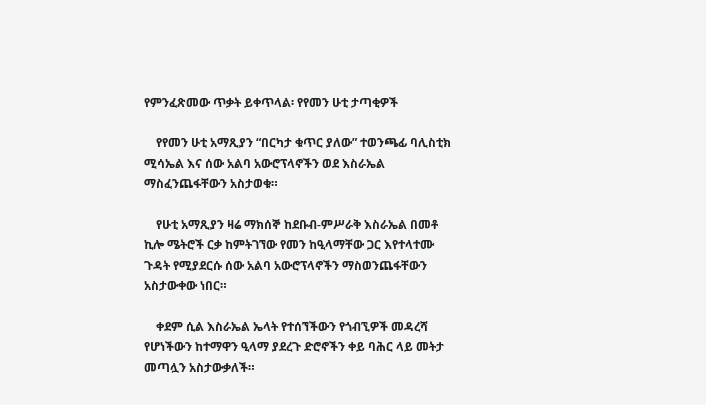የምንፈጽመው ጥቃት ይቀጥላል፡ የየመን ሁቲ ታጣቂዎች

    የየመን ሁቲ አማጺያን “በርካታ ቁጥር ያለው” ተወንጫፊ ባሊስቲክ ሚሳኤል እና ሰው አልባ አውሮፕላኖችን ወደ እስራኤል ማስፈንጨፋቸውን አስታወቁ።

    የሁቲ አማጺያን ዛሬ ማክሰኞ ከደቡብ-ምሥራቅ እስራኤል በመቶ ኪሎ ሜትሮች ርቃ ከምትገኘው የመን ከዒላማቸው ጋር እየተላተሙ ጉዳት የሚያደርሱ ሰው አልባ አውሮፕላኖችን ማስወንጨፋቸውን አስታውቀው ነበር።

    ቀደም ሲል እስራኤል ኤላት የተሰኘችውን የጎብኚዎች መዳረሻ የሆነችውን ከተማዋን ዒላማ ያደረጉ ድሮኖችን ቀይ ባሕር ላይ መትታ መጣሏን አስታውቃለች።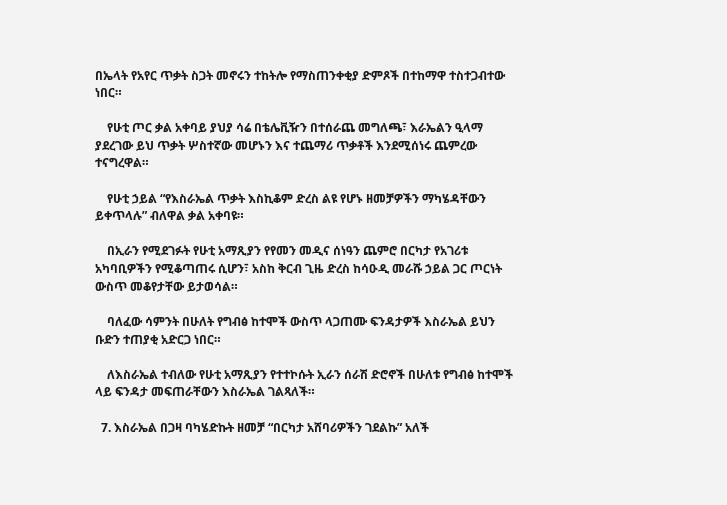በኤላት የአየር ጥቃት ስጋት መኖሩን ተከትሎ የማስጠንቀቂያ ድምጾች በተከማዋ ተስተጋብተው ነበር።

    የሁቲ ጦር ቃል አቀባይ ያህያ ሳሬ በቴሌቪዥን በተሰራጨ መግለጫ፣ እራኤልን ዒላማ ያደረገው ይህ ጥቃት ሦስተኛው መሆኑን እና ተጨማሪ ጥቃቶች እንደሚሰነሩ ጨምረው ተናግረዋል።

    የሁቲ ኃይል “የእስራኤል ጥቃት እስኪቆም ድረስ ልዩ የሆኑ ዘመቻዎችን ማካሄዳቸውን ይቀጥላሉ” ብለዋል ቃል አቀባዩ።

    በኢራን የሚደገፉት የሁቲ አማጺያን የየመን መዲና ሰነዓን ጨምሮ በርካታ የአገሪቱ አካባቢዎችን የሚቆጣጠሩ ሲሆን፣ አስከ ቅርብ ጊዜ ድረስ ከሳዑዲ መራሹ ኃይል ጋር ጦርነት ውስጥ መቆየታቸው ይታወሳል።

    ባለፈው ሳምንት በሁለት የግብፅ ከተሞች ውስጥ ላጋጠሙ ፍንዳታዎች እስራኤል ይህን ቡድን ተጠያቂ አድርጋ ነበር።

    ለእስራኤል ተብለው የሁቲ አማጺያን የተተኮሱት ኢራን ሰራሽ ድሮኖች በሁለቱ የግብፅ ከተሞች ላይ ፍንዳታ መፍጠራቸውን እስራኤል ገልጻለች።

  7. እስራኤል በጋዛ ባካሄድኩት ዘመቻ “በርካታ አሸባሪዎችን ገደልኩ” አለች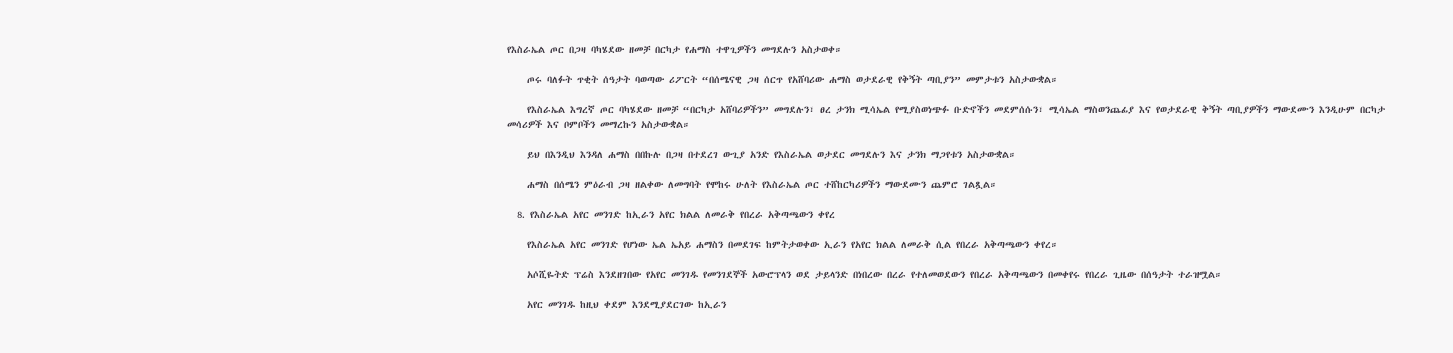የእስራኤል ጦር በጋዛ ባካሄደው ዘመቻ በርካታ የሐማስ ተዋጊዎችን መግደሉን አስታወቀ።

    ጦሩ ባለፉት ጥቂት ሰዓታት ባወጣው ሪፖርት “በሰሜናዊ ጋዛ ሰርጥ የአሸባሪው ሐማስ ወታደራዊ የቅኝት ጣቢያን” መምታቱን አስታውቋል።

    የእስራኤል እግረኛ ጦር ባካሄደው ዘመቻ “በርካታ አሸባሪዎችን” መግደሉን፣ ፀረ ታንክ ሚሳኤል የሚያስወነጭፉ ቡድኖችን መደምሰሱን፣ ሚሳኤል ማስወንጨፊያ እና የወታደራዊ ቅኝት ጣቢያዎችን ማውደሙን እንዲሁም በርካታ መሳሪዎች እና ቦምቦችን መማረኩን አስታውቋል።

    ይህ በእንዲህ እንዳለ ሐማስ በበኩሉ በጋዛ በተደረገ ውጊያ አንድ የእስራኤል ወታደር መግደሉን እና ታንክ ማጋየቱን አስታውቋል።

    ሐማስ በሰሜን ምዕራብ ጋዛ ዘልቀው ለመግባት የሞከሩ ሁለት የእስራኤል ጦር ተሸከርካሪዎችን ማውደሙን ጨምሮ ገልጿል።

  8. የእስራኤል አየር መንገድ ከኢራን አየር ክልል ለመራቅ የበረራ አቅጣጫውን ቀየረ

    የእስራኤል አየር መንገድ የሆነው ኤል ኤአይ ሐማስን በመደገፍ ከምትታወቀው ኢራን የአየር ክልል ለመራቅ ሲል የበረራ አቅጣጫውን ቀየረ።

    አሶሺዬትድ ፕሬስ እንደዘገበው የአየር መንገዱ የመንገደኞች አውሮፕላን ወደ ታይላንድ በነበረው በረራ የተለመወደውን የበረራ አቅጣጫውን በመቀየሩ የበረራ ጊዜው በሰዓታት ተራዝሟል።

    አየር መንገዱ ከዚህ ቀደም እንደሚያደርገው ከኢራን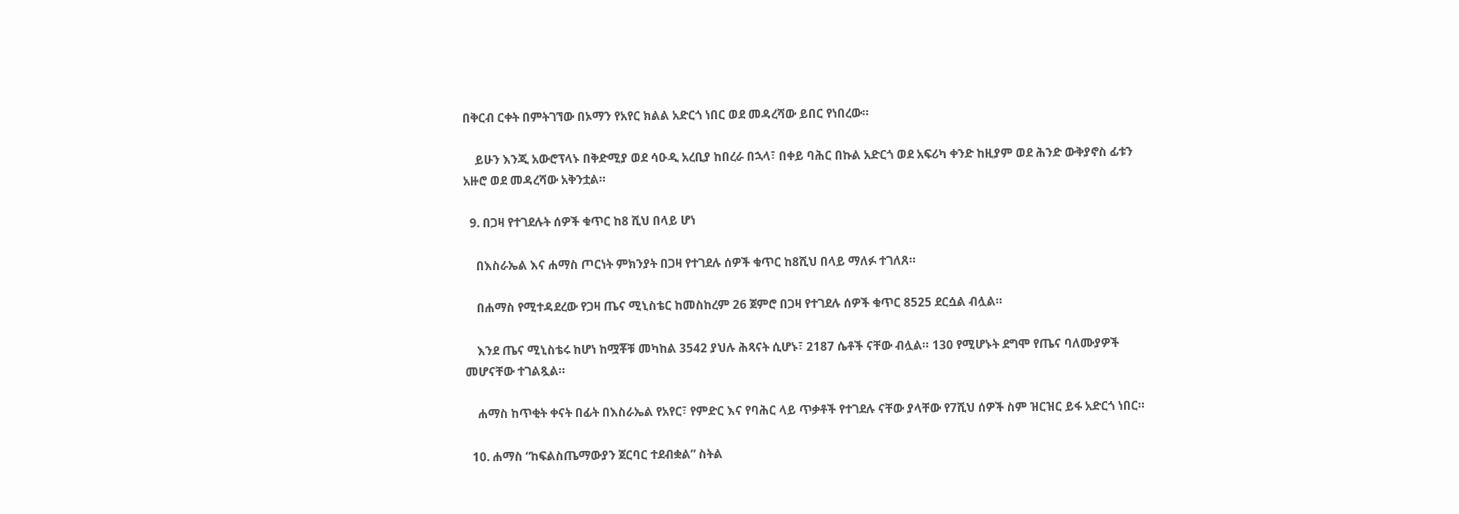በቅርብ ርቀት በምትገኘው በኦማን የአየር ክልል አድርጎ ነበር ወደ መዳረሻው ይበር የነበረው።

    ይሁን እንጂ አውሮፕላኑ በቅድሚያ ወደ ሳዑዲ አረቢያ ከበረራ በኋላ፣ በቀይ ባሕር በኩል አድርጎ ወደ አፍሪካ ቀንድ ከዚያም ወደ ሕንድ ውቅያኖስ ፊቱን አዙሮ ወደ መዳረሻው አቅንቷል።

  9. በጋዛ የተገደሉት ሰዎች ቁጥር ከ8 ሺህ በላይ ሆነ

    በእስራኤል እና ሐማስ ጦርነት ምክንያት በጋዛ የተገደሉ ሰዎች ቁጥር ከ8ሺህ በላይ ማለፉ ተገለጸ።

    በሐማስ የሚተዳደረው የጋዛ ጤና ሚኒስቴር ከመስከረም 26 ጀምሮ በጋዛ የተገደሉ ሰዎች ቁጥር 8525 ደርሷል ብሏል።

    እንደ ጤና ሚኒስቴሩ ከሆነ ከሟቾቹ መካከል 3542 ያህሉ ሕጻናት ሲሆኑ፣ 2187 ሴቶች ናቸው ብሏል። 130 የሚሆኑት ደግሞ የጤና ባለሙያዎች መሆናቸው ተገልጿል።

    ሐማስ ከጥቂት ቀናት በፊት በእስራኤል የአየር፣ የምድር እና የባሕር ላይ ጥቃቶች የተገደሉ ናቸው ያላቸው የ7ሺህ ሰዎች ስም ዝርዝር ይፋ አድርጎ ነበር።

  10. ሐማስ “ከፍልስጤማውያን ጀርባር ተደብቋል” ስትል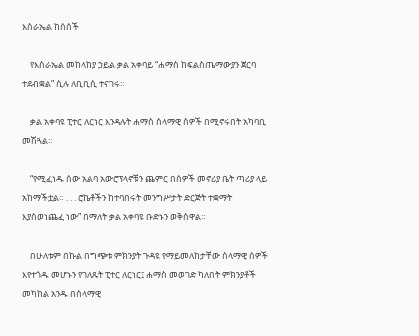እስራኤል ከሰሰች

    የእስራኤል መከላከያ ኃይል ቃል አቀባይ “ሐማስ ከፍልስጤማውያን ጀርባ ተደብቋል” ሲሉ ለቢቢሲ ተናገሩ።

    ቃል አቀባዩ ፒተር ለርነር እንዳሉት ሐማስ ሰላማዊ ሰዎች በሚኖሩበት አካባቢ መሽጓል።

    “የሚፈነዱ ሰው አልባ አውሮፕላኖቹን ጨምር በሰዎች መኖሪያ ቤት ጣሪያ ላይ አከማችቷል። . . . ሮኬቶችን ከተባበሩት መንግሥታት ድርጅት ተቋማት እያስወነጨፈ ነው” በማለት ቃል አቀባዩ ቡድኑን ወቅሰዋል።

    በሁለቱም በኩል በግጭቱ ምክንያት ጉዳዩ የማይመለከታቸው ሰላማዊ ሰዎች እየተጎዱ መሆኑን የገለጹት ፒተር ለርነር፤ ሐማስ መወገድ ካለበት ምክንያቶች መካከል አንዱ በሰላማዊ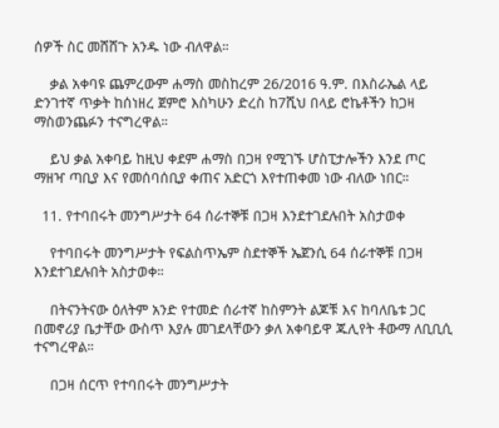ሰዎች ስር መሸሸጉ አንዱ ነው ብለዋል።

    ቃል አቀባዩ ጨምረውም ሐማስ መስከረም 26/2016 ዓ.ም. በእስራኤል ላይ ድንገተኛ ጥቃት ከሰነዘረ ጀምሮ እስካሁን ድረስ ከ7ሺህ በላይ ሮኬቶችን ከጋዛ ማስወንጨፉን ተናግረዋል።

    ይህ ቃል አቀባይ ከዚህ ቀደም ሐማስ በጋዛ የሚገኙ ሆስፒታሎችን እንደ ጦር ማዘዣ ጣቢያ እና የመሰባሰቢያ ቀጠና አድርጎ እየተጠቀመ ነው ብለው ነበር።

  11. የተባበሩት መንግሥታት 64 ሰራተኞቹ በጋዛ እንደተገደሉበት አስታወቀ

    የተባበሩት መንግሥታት የፍልስጥኤም ስደተኞች ኤጀንሲ 64 ሰራተኞቹ በጋዛ እንደተገደሉበት አስታወቀ።

    በትናንትናው ዕለትም አንድ የተመድ ሰራተኛ ከስምንት ልጆቹ እና ከባለቤቱ ጋር በመኖሪያ ቤታቸው ውስጥ እያሉ መገደላቸውን ቃለ አቀባይዋ ጁሊየት ቶውማ ለቢቢሲ ተናግረዋል።

    በጋዛ ሰርጥ የተባበሩት መንግሥታት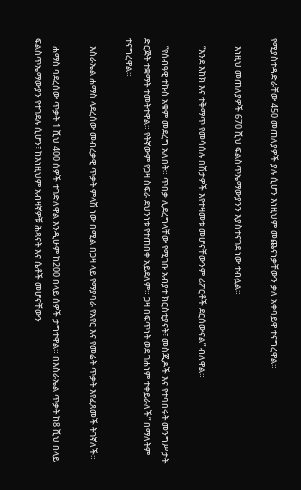የሚያስተዳድራቸው 450 መጠለያዎች ያሉ ሲሆን እነዚህም መጨናነቃቸውን ቃለ አቀባይዋ ተናግረዋል።

    እነዚህ መጠለያዎች 670 ሺህ ፍልስጥኤማውያንን እያስተናገደ ነው ተብሏል።

    “እንደ እከክ እና ተቅማጥ የመሳሰሉ በሽታዎች እየተዛመቱ መሆናቸውንም ሪፖርቶች ደርሰውናል” ብለዋል።

    “የሰብዓዊ ተኩስ አቁም መደረግ አለበት። ጥበቃ ሊደረግላቸው የሚገቡ አብያተ ክርስቲያናት፣ መስጂዶች እና የተባበሩት መንግሥታት ድርጅት ተቋማት ተመትተዋል። የትኛውም የጋዛ ስፍራ ደህንነቱ የተጠበቀ አይደለም። ጋዛ በፍጥነት ወደ ገሐነም ተቀይራለች” በማለትም ተናግረዋል።

    እስራኤል ሐማስ ላደረሰው መብረቃዊ ጥቃት ምላሽ ነው በሚል በጋዛ ላይ የማያባራ የአየር እና የመሬት ጥቃት እየፈጸመች ትገኛለች።

    ሐማስ ባደረሰው ጥቃት 1 ሺህ 400 ሰዎች ተገድለዋል እንዲሁም ከ200 በላይ ሰዎች ታግተዋል። በእስራኤል ጥቃት ከ8 ሺህ በላይ ፍልስጥኤማውያን የተገደሉ ሲሆን፣ ከእነዚህም አብዛኛዎቹ ሕጻናት እና ሴቶች መሆናቸውን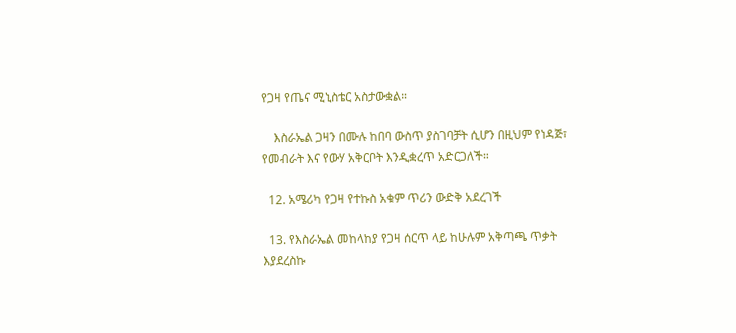የጋዛ የጤና ሚኒስቴር አስታውቋል።

    እስራኤል ጋዛን በሙሉ ከበባ ውስጥ ያስገባቻት ሲሆን በዚህም የነዳጅ፣ የመብራት እና የውሃ አቅርቦት እንዲቋረጥ አድርጋለች።

  12. አሜሪካ የጋዛ የተኩስ አቁም ጥሪን ውድቅ አደረገች

  13. የእስራኤል መከላከያ የጋዛ ሰርጥ ላይ ከሁሉም አቅጣጫ ጥቃት እያደረስኩ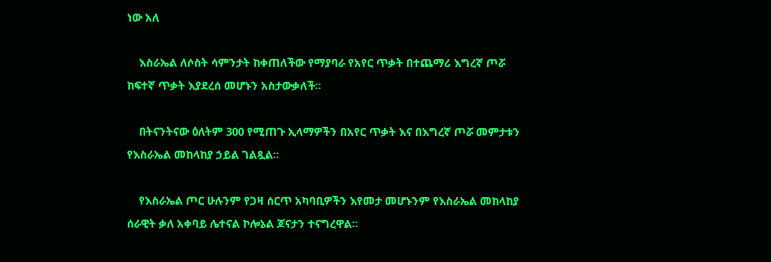ነው አለ

    እስራኤል ለሶስት ሳምንታት ከቀጠለችው የማያባራ የአየር ጥቃት በተጨማሪ እግረኛ ጦሯ ከፍተኛ ጥቃት እያደረሰ መሆኑን አስታውቃለች።

    በትናንትናው ዕለትም 300 የሚጠጉ ኢላማዎችን በአየር ጥቃት እና በእግረኛ ጦሯ መምታቱን የእስራኤል መከላከያ ኃይል ገልጿል።

    የእስራኤል ጦር ሁሉንም የጋዛ ሰርጥ አካባቢዎችን እየመታ መሆኑንም የእስራኤል መከላከያ ሰራዊት ቃለ አቀባይ ሌተናል ኮሎኔል ጆናታን ተናግረዋል።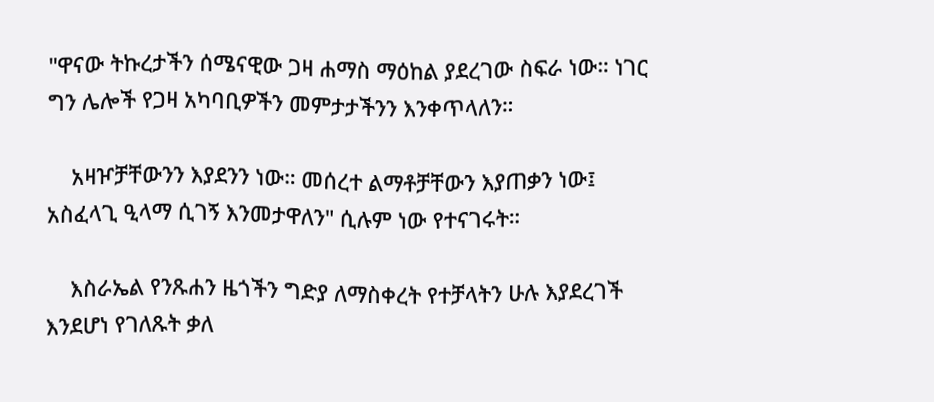"ዋናው ትኩረታችን ሰሜናዊው ጋዛ ሐማስ ማዕከል ያደረገው ስፍራ ነው። ነገር ግን ሌሎች የጋዛ አካባቢዎችን መምታታችንን እንቀጥላለን።

    አዛዦቻቸውንን እያደንን ነው። መሰረተ ልማቶቻቸውን እያጠቃን ነው፤ አስፈላጊ ዒላማ ሲገኝ እንመታዋለን" ሲሉም ነው የተናገሩት።

    እስራኤል የንጹሐን ዜጎችን ግድያ ለማስቀረት የተቻላትን ሁሉ እያደረገች እንደሆነ የገለጹት ቃለ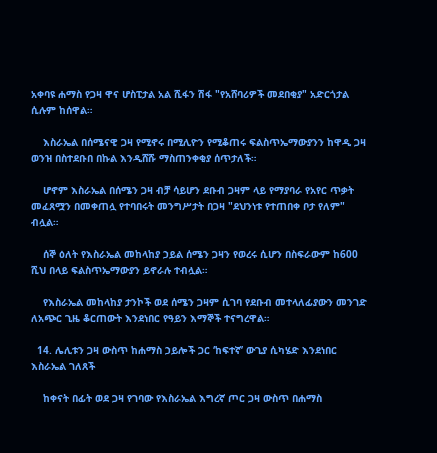አቀባዩ ሐማስ የጋዛ ዋና ሆስፒታል አል ሺፋን ሽፋ "የአሸባሪዎች መደበቂያ" አድርጎታል ሲሉም ከሰዋል።

    እስራኤል በሰሜናዊ ጋዛ የሚኖሩ በሚሊዮን የሚቆጠሩ ፍልስጥኤማውያንን ከዋዲ ጋዛ ወንዝ በስተደቡበ በኩል እንዲሸሹ ማስጠንቀቂያ ሰጥታለች።

    ሆኖም እስራኤል በሰሜን ጋዛ ብቻ ሳይሆን ደቡብ ጋዛም ላይ የማያባራ የአየር ጥቃት መፈጸሟን በመቀጠሏ የተባበሩት መንግሥታት በጋዛ "ደህንነቱ የተጠበቀ ቦታ የለም" ብሏል።

    ሰኞ ዕለት የእስራኤል መከላከያ ኃይል ሰሜን ጋዛን የወረሩ ሲሆን በስፍራውም ከ600 ሺህ በላይ ፍልስጥኤማውያን ይኖራሉ ተብሏል።

    የእስራኤል መከላከያ ታንኮች ወደ ሰሜን ጋዛም ሲገባ የደቡብ መተላለፊያውን መንገድ ለአጭር ጊዜ ቆርጠውት እንደነበር የዓይን እማኞች ተናግረዋል።

  14. ሌሊቱን ጋዛ ውስጥ ከሐማስ ኃይሎች ጋር ‘ከፍተኛ’ ውጊያ ሲካሄድ እንደነበር እስራኤል ገለጸች

    ከቀናት በፊት ወደ ጋዛ የገባው የእስራኤል እግረኛ ጦር ጋዛ ውስጥ በሐማስ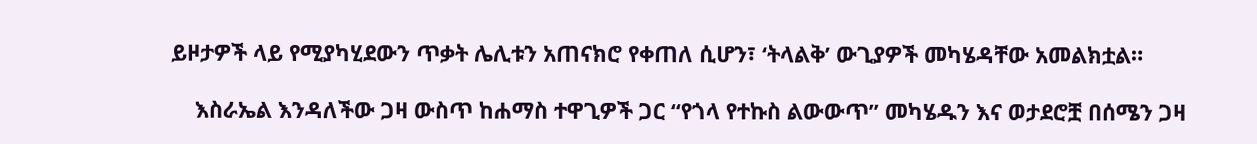ይዞታዎች ላይ የሚያካሂደውን ጥቃት ሌሊቱን አጠናክሮ የቀጠለ ሲሆን፣ ‘ትላልቅ’ ውጊያዎች መካሄዳቸው አመልክቷል።

    እስራኤል እንዳለችው ጋዛ ውስጥ ከሐማስ ተዋጊዎች ጋር “የጎላ የተኩስ ልውውጥ” መካሄዱን እና ወታደሮቿ በሰሜን ጋዛ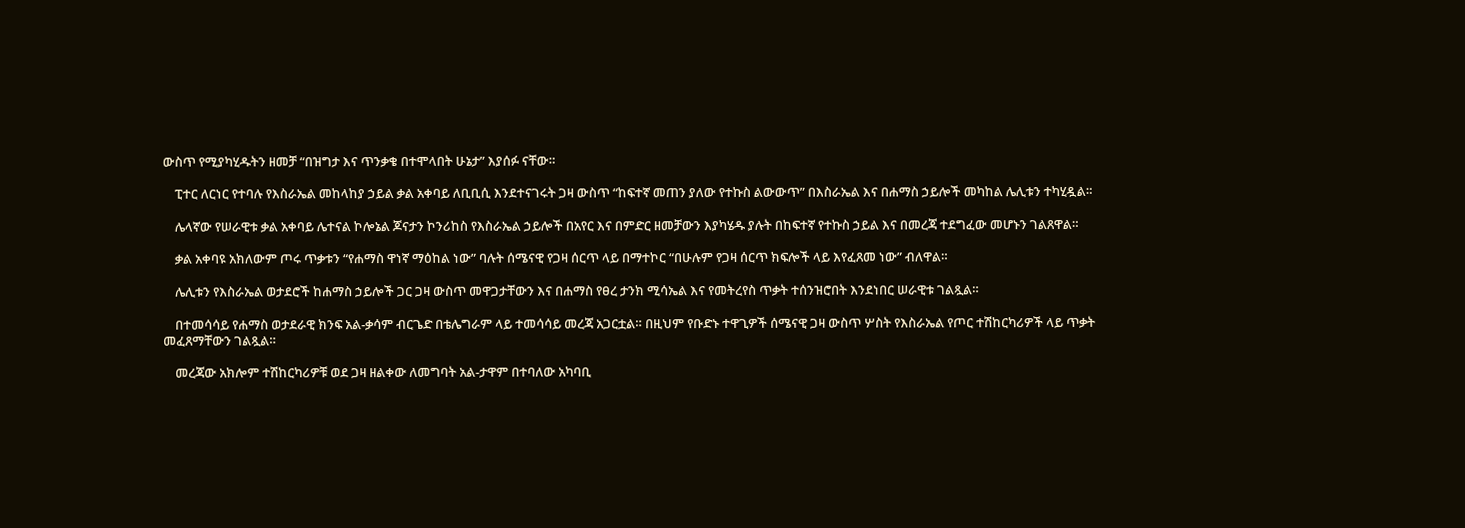ውስጥ የሚያካሂዱትን ዘመቻ “በዝግታ እና ጥንቃቄ በተሞላበት ሁኔታ” እያሰፉ ናቸው።

    ፒተር ለርነር የተባሉ የእስራኤል መከላከያ ኃይል ቃል አቀባይ ለቢቢሲ እንደተናገሩት ጋዛ ውስጥ “ከፍተኛ መጠን ያለው የተኩስ ልውውጥ” በእስራኤል እና በሐማስ ኃይሎች መካከል ሌሊቱን ተካሂዷል።

    ሌላኛው የሠራዊቱ ቃል አቀባይ ሌተናል ኮሎኔል ጆናታን ኮንሪከስ የእስራኤል ኃይሎች በአየር እና በምድር ዘመቻውን እያካሄዱ ያሉት በከፍተኛ የተኩስ ኃይል እና በመረጃ ተደግፈው መሆኑን ገልጸዋል።

    ቃል አቀባዩ አክለውም ጦሩ ጥቃቱን “የሐማስ ዋነኛ ማዕከል ነው” ባሉት ሰሜናዊ የጋዛ ሰርጥ ላይ በማተኮር “በሁሉም የጋዛ ሰርጥ ክፍሎች ላይ እየፈጸመ ነው” ብለዋል።

    ሌሊቱን የእስራኤል ወታደሮች ከሐማስ ኃይሎች ጋር ጋዛ ውስጥ መዋጋታቸውን እና በሐማስ የፀረ ታንክ ሚሳኤል እና የመትረየስ ጥቃት ተሰንዝሮበት እንደነበር ሠራዊቱ ገልጿል።

    በተመሳሳይ የሐማስ ወታደራዊ ክንፍ አል-ቃሳም ብርጌድ በቴሌግራም ላይ ተመሳሳይ መረጃ አጋርቷል። በዚህም የቡድኑ ተዋጊዎች ሰሜናዊ ጋዛ ውስጥ ሦስት የእስራኤል የጦር ተሽከርካሪዎች ላይ ጥቃት መፈጸማቸውን ገልጿል።

    መረጃው አክሎም ተሽከርካሪዎቹ ወደ ጋዛ ዘልቀው ለመግባት አል-ታዋም በተባለው አካባቢ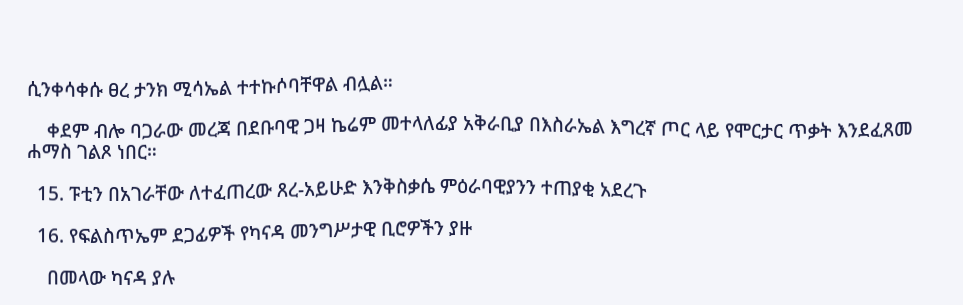ሲንቀሳቀሱ ፀረ ታንክ ሚሳኤል ተተኩሶባቸዋል ብሏል።

    ቀደም ብሎ ባጋራው መረጃ በደቡባዊ ጋዛ ኬሬም መተላለፊያ አቅራቢያ በእስራኤል እግረኛ ጦር ላይ የሞርታር ጥቃት እንደፈጸመ ሐማስ ገልጾ ነበር።

  15. ፑቲን በአገራቸው ለተፈጠረው ጸረ-አይሁድ እንቅስቃሴ ምዕራባዊያንን ተጠያቂ አደረጉ

  16. የፍልስጥኤም ደጋፊዎች የካናዳ መንግሥታዊ ቢሮዎችን ያዙ

    በመላው ካናዳ ያሉ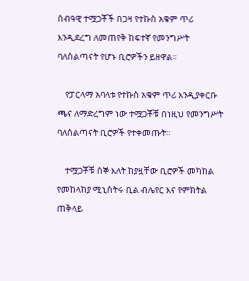ሰብዓዊ ተሟጋቾች በጋዛ የተኩስ አቁም ጥሪ እንዲደረግ ለመጠየቅ ከፍተኛ የመንግሥት ባለስልጣናት የሆኑ ቢሮዎችን ይዘዋል።

    የፓርላማ አባላቱ የተኩስ አቁም ጥሪ እንዲያቀርቡ ጫና ለማድረግም ነው ተሟጋቾቹ በነዚህ የመንግሥት ባለስልጣናት ቢሮዎች የተቀመጡት።

    ተሟጋቾቹ ሰኞ እለት ከያዟቸው ቢሮዎች መካከል የመከላከያ ሚኒስትሩ ቢል ብሌየር እና የምክትል ጠቅላይ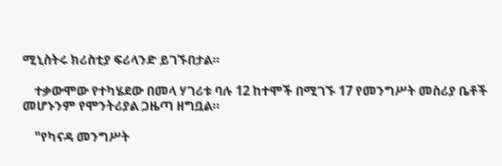ሚኒስትሩ ክሪስቲያ ፍሪላንድ ይገኙበታል።

    ተቃውሞው የተካሄደው በመላ ሃገሪቱ ባሉ 12 ከተሞች በሚገኙ 17 የመንግሥት መስሪያ ቤቶች መሆኑንም የሞንትሪያል ጋዜጣ ዘግቧል።

    "የካናዳ መንግሥት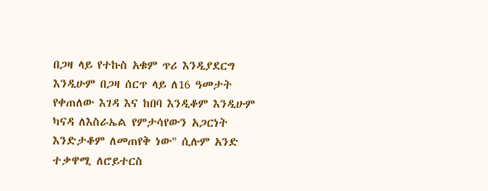በጋዛ ላይ የተኩስ አቁም ጥሪ እንዲያደርግ እንዲሁም በጋዛ ሰርጥ ላይ ለ16 ዓመታት የቀጠለው እገዳ እና ከበባ እንዲቆም እንዲሁም ካናዳ ለእስራኤል የምታሳየውን አጋርነት እንድታቆም ለመጠየቅ ነው" ሲሉም አንድ ተቃዋሚ ለሮይተርስ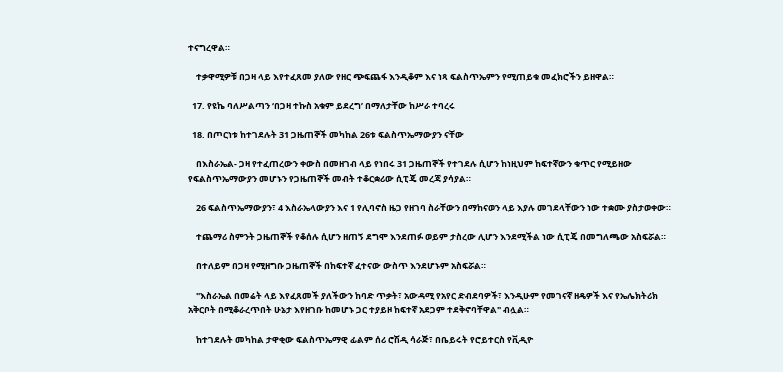ተናግረዋል።

    ተቃዋሚዎቹ በጋዛ ላይ እየተፈጸመ ያለው የዘር ጭፍጨፋ እንዲቆም እና ነጻ ፍልስጥኤምን የሚጠይቁ መፈክሮችን ይዘዋል።

  17. የዩኬ ባለሥልጣን ‘በጋዛ ተኩስ አቁም ይደረግ’ በማለታቸው ከሥራ ተባረሩ

  18. በጦርነቱ ከተገደሉት 31 ጋዜጠኞች መካከል 26ቱ ፍልስጥኤማውያን ናቸው

    በእስራኤል- ጋዛ የተፈጠረውን ቀውስ በመዘገብ ላይ የነበሩ 31 ጋዜጠኞች የተገደሉ ሲሆን ከነዚህም ከፍተኛውን ቁጥር የሚይዘው የፍልስጥኤማውያን መሆኑን የጋዜጠኞች መብት ተቆርቋሪው ሲፒጄ መረጃ ያሳያል።

    26 ፍልስጥኤማውያን፣ 4 እስራኤላውያን እና 1 የሊባኖስ ዜጋ የዘገባ ስራቸውን በማከናወን ላይ እያሉ መገደላቸውን ነው ተቋሙ ያስታወቀው።

    ተጨማሪ ስምንት ጋዜጠኞች የቆሰሉ ሲሆን ዘጠኝ ደግሞ እንደጠፉ ወይም ታስረው ሊሆን እንደሚችል ነው ሲፒጄ በመግለጫው አስፍሯል።

    በተለይም በጋዛ የሚዘግቡ ጋዜጠኞች በከፍተኛ ፈተናው ውስጥ እንደሆኑም አስፍሯል።

    "እስራኤል በመሬት ላይ እየፈጸመች ያለችውን ከባድ ጥቃት፣ አውዳሚ የአየር ድብደባዎች፣ እንዲሁም የመገናኛ ዘዴዎች እና የኤሌክትሪክ አቅርቦት በሚቆራረጥበት ሁኔታ እየዘገቡ ከመሆኑ ጋር ተያይዞ ከፍተኛ አደጋም ተደቅኖባቸዋል" ብሏል።

    ከተገደሉት መካከል ታዋቂው ፍልስጥኤማዊ ፊልም ሰሪ ሮሽዲ ሳራጅ፣ በቤይሩት የሮይተርስ የቪዲዮ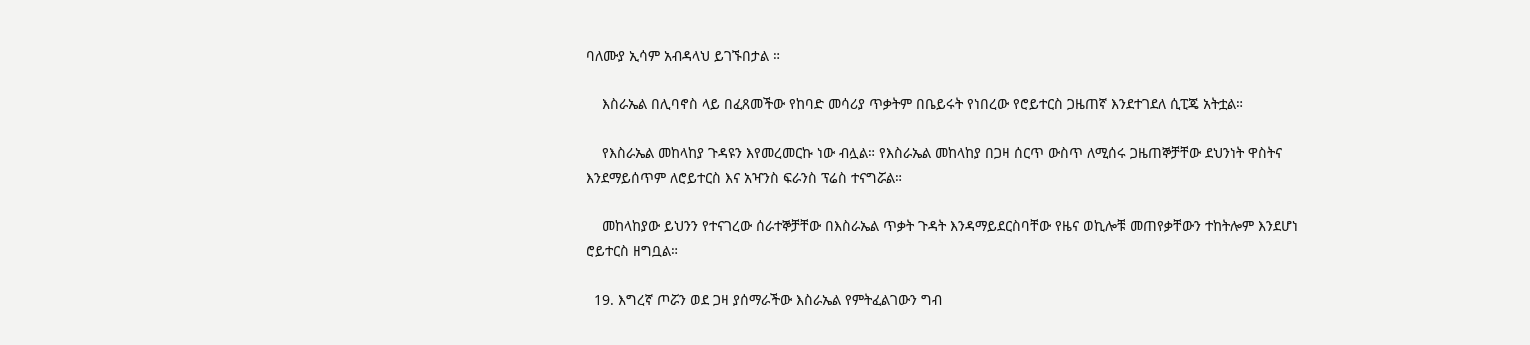ባለሙያ ኢሳም አብዳላህ ይገኙበታል ።

    እስራኤል በሊባኖስ ላይ በፈጸመችው የከባድ መሳሪያ ጥቃትም በቤይሩት የነበረው የሮይተርስ ጋዜጠኛ እንደተገደለ ሲፒጄ አትቷል።

    የእስራኤል መከላከያ ጉዳዩን እየመረመርኩ ነው ብሏል። የእስራኤል መከላከያ በጋዛ ሰርጥ ውስጥ ለሚሰሩ ጋዜጠኞቻቸው ደህንነት ዋስትና እንደማይሰጥም ለሮይተርስ እና አዣንስ ፍራንስ ፕሬስ ተናግሯል።

    መከላከያው ይህንን የተናገረው ሰራተኞቻቸው በእስራኤል ጥቃት ጉዳት እንዳማይደርስባቸው የዜና ወኪሎቹ መጠየቃቸውን ተከትሎም እንደሆነ ሮይተርስ ዘግቧል።

  19. እግረኛ ጦሯን ወደ ጋዛ ያሰማራችው እስራኤል የምትፈልገውን ግብ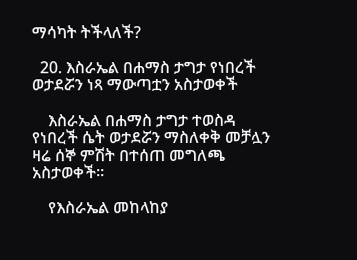ማሳካት ትችላለች?

  20. እስራኤል በሐማስ ታግታ የነበረች ወታደሯን ነጻ ማውጣቷን አስታወቀች

    እስራኤል በሐማስ ታግታ ተወስዳ የነበረች ሴት ወታደሯን ማስለቀቅ መቻሏን ዛሬ ሰኞ ምሽት በተሰጠ መግለጫ አስታወቀች።

    የእስራኤል መከላከያ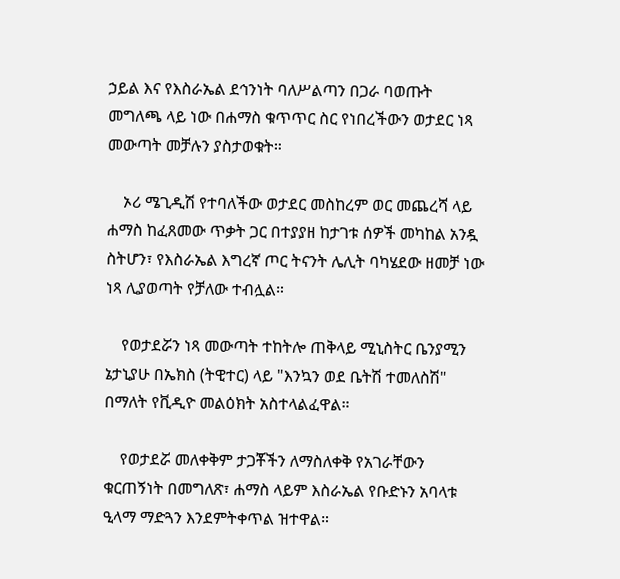ኃይል እና የእስራኤል ደኅንነት ባለሥልጣን በጋራ ባወጡት መግለጫ ላይ ነው በሐማስ ቁጥጥር ስር የነበረችውን ወታደር ነጻ መውጣት መቻሉን ያስታወቁት።

    ኦሪ ሜጊዲሽ የተባለችው ወታደር መስከረም ወር መጨረሻ ላይ ሐማስ ከፈጸመው ጥቃት ጋር በተያያዘ ከታገቱ ሰዎች መካከል አንዷ ስትሆን፣ የእስራኤል እግረኛ ጦር ትናንት ሌሊት ባካሄደው ዘመቻ ነው ነጻ ሊያወጣት የቻለው ተብሏል።

    የወታደሯን ነጻ መውጣት ተከትሎ ጠቅላይ ሚኒስትር ቤንያሚን ኔታኒያሁ በኤክስ (ትዊተር) ላይ "እንኳን ወደ ቤትሽ ተመለስሽ" በማለት የቪዲዮ መልዕክት አስተላልፈዋል።

    የወታደሯ መለቀቅም ታጋቾችን ለማስለቀቅ የአገራቸውን ቁርጠኝነት በመግለጽ፣ ሐማስ ላይም እስራኤል የቡድኑን አባላቱ ዒላማ ማድጓን እንደምትቀጥል ዝተዋል።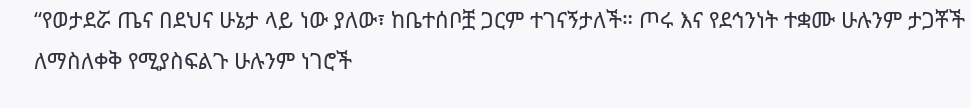“የወታደሯ ጤና በደህና ሁኔታ ላይ ነው ያለው፣ ከቤተሰቦቿ ጋርም ተገናኝታለች። ጦሩ እና የደኅንነት ተቋሙ ሁሉንም ታጋቾች ለማስለቀቅ የሚያስፍልጉ ሁሉንም ነገሮች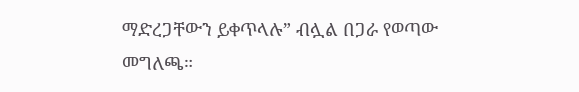ማድረጋቸውን ይቀጥላሉ” ብሏል በጋራ የወጣው መግለጫ።